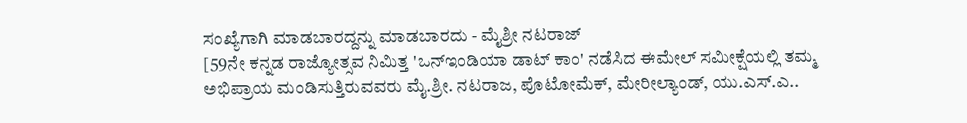ಸಂಖ್ಯೆಗಾಗಿ ಮಾಡಬಾರದ್ದನ್ನು ಮಾಡಬಾರದು - ಮೈಶ್ರೀ ನಟರಾಜ್
[59ನೇ ಕನ್ನಡ ರಾಜ್ಯೋತ್ಸವ ನಿಮಿತ್ತ 'ಒನ್ಇಂಡಿಯಾ ಡಾಟ್ ಕಾಂ' ನಡೆಸಿದ ಈಮೇಲ್ ಸಮೀಕ್ಷೆಯಲ್ಲಿ ತಮ್ಮ ಅಭಿಪ್ರಾಯ ಮಂಡಿಸುತ್ತಿರುವವರು ಮೈ.ಶ್ರೀ. ನಟರಾಜ, ಪೊಟೋಮೆಕ್, ಮೇರೀಲ್ಯಾಂಡ್, ಯು.ಎಸ್.ಎ..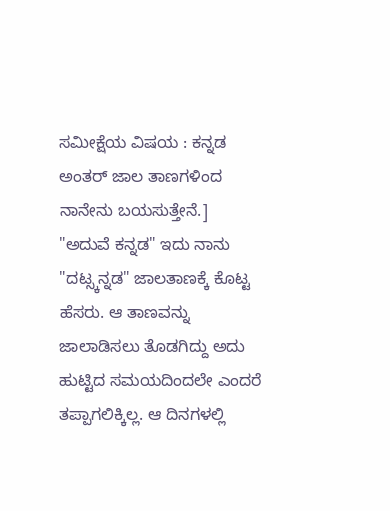ಸಮೀಕ್ಷೆಯ ವಿಷಯ : ಕನ್ನಡ ಅಂತರ್ ಜಾಲ ತಾಣಗಳಿಂದ ನಾನೇನು ಬಯಸುತ್ತೇನೆ.]
"ಅದುವೆ ಕನ್ನಡ" ಇದು ನಾನು "ದಟ್ಸ್ಕನ್ನಡ" ಜಾಲತಾಣಕ್ಕೆ ಕೊಟ್ಟ ಹೆಸರು. ಆ ತಾಣವನ್ನು ಜಾಲಾಡಿಸಲು ತೊಡಗಿದ್ದು ಅದು ಹುಟ್ಟಿದ ಸಮಯದಿಂದಲೇ ಎಂದರೆ ತಪ್ಪಾಗಲಿಕ್ಕಿಲ್ಲ. ಆ ದಿನಗಳಲ್ಲಿ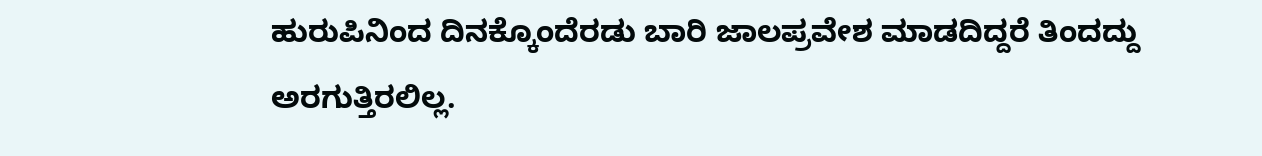ಹುರುಪಿನಿಂದ ದಿನಕ್ಕೊಂದೆರಡು ಬಾರಿ ಜಾಲಪ್ರವೇಶ ಮಾಡದಿದ್ದರೆ ತಿಂದದ್ದು ಅರಗುತ್ತಿರಲಿಲ್ಲ.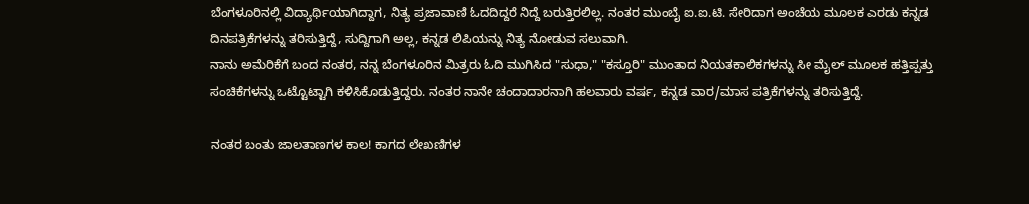ಬೆಂಗಳೂರಿನಲ್ಲಿ ವಿದ್ಯಾರ್ಥಿಯಾಗಿದ್ದಾಗ, ನಿತ್ಯ ಪ್ರಜಾವಾಣಿ ಓದದಿದ್ದರೆ ನಿದ್ದೆ ಬರುತ್ತಿರಲಿಲ್ಲ. ನಂತರ ಮುಂಬೈ ಐ.ಐ.ಟಿ. ಸೇರಿದಾಗ ಅಂಚೆಯ ಮೂಲಕ ಎರಡು ಕನ್ನಡ ದಿನಪತ್ರಿಕೆಗಳನ್ನು ತರಿಸುತ್ತಿದ್ದೆ, ಸುದ್ದಿಗಾಗಿ ಅಲ್ಲ, ಕನ್ನಡ ಲಿಪಿಯನ್ನು ನಿತ್ಯ ನೋಡುವ ಸಲುವಾಗಿ.
ನಾನು ಅಮೆರಿಕೆಗೆ ಬಂದ ನಂತರ, ನನ್ನ ಬೆಂಗಳೂರಿನ ಮಿತ್ರರು ಓದಿ ಮುಗಿಸಿದ "ಸುಧಾ," "ಕಸ್ತೂರಿ" ಮುಂತಾದ ನಿಯತಕಾಲಿಕಗಳನ್ನು ಸೀ ಮೈಲ್ ಮೂಲಕ ಹತ್ತಿಪ್ಪತ್ತು ಸಂಚಿಕೆಗಳನ್ನು ಒಟ್ಟೊಟ್ಟಾಗಿ ಕಳಿಸಿಕೊಡುತ್ತಿದ್ದರು. ನಂತರ ನಾನೇ ಚಂದಾದಾರನಾಗಿ ಹಲವಾರು ವರ್ಷ, ಕನ್ನಡ ವಾರ/ಮಾಸ ಪತ್ರಿಕೆಗಳನ್ನು ತರಿಸುತ್ತಿದ್ದೆ.

ನಂತರ ಬಂತು ಜಾಲತಾಣಗಳ ಕಾಲ! ಕಾಗದ ಲೇಖಣಿಗಳ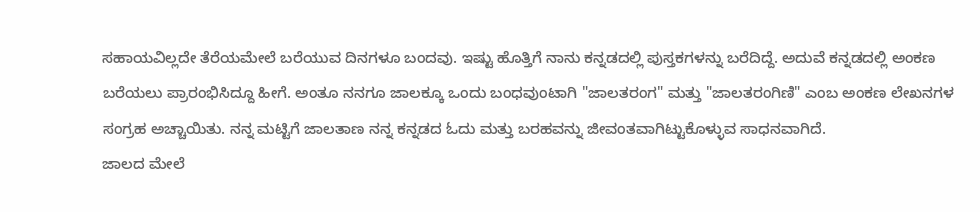ಸಹಾಯವಿಲ್ಲದೇ ತೆರೆಯಮೇಲೆ ಬರೆಯುವ ದಿನಗಳೂ ಬಂದವು. ಇಷ್ಟು ಹೊತ್ತಿಗೆ ನಾನು ಕನ್ನಡದಲ್ಲಿ ಪುಸ್ತಕಗಳನ್ನು ಬರೆದಿದ್ದೆ. ಅದುವೆ ಕನ್ನಡದಲ್ಲಿ ಅಂಕಣ ಬರೆಯಲು ಪ್ರಾರಂಭಿಸಿದ್ದೂ ಹೀಗೆ. ಅಂತೂ ನನಗೂ ಜಾಲಕ್ಕೂ ಒಂದು ಬಂಧವುಂಟಾಗಿ "ಜಾಲತರಂಗ" ಮತ್ತು "ಜಾಲತರಂಗಿಣಿ" ಎಂಬ ಅಂಕಣ ಲೇಖನಗಳ ಸಂಗ್ರಹ ಅಚ್ಚಾಯಿತು. ನನ್ನ ಮಟ್ಟಿಗೆ ಜಾಲತಾಣ ನನ್ನ ಕನ್ನಡದ ಓದು ಮತ್ತು ಬರಹವನ್ನು ಜೀವಂತವಾಗಿಟ್ಟುಕೊಳ್ಳುವ ಸಾಧನವಾಗಿದೆ.
ಜಾಲದ ಮೇಲೆ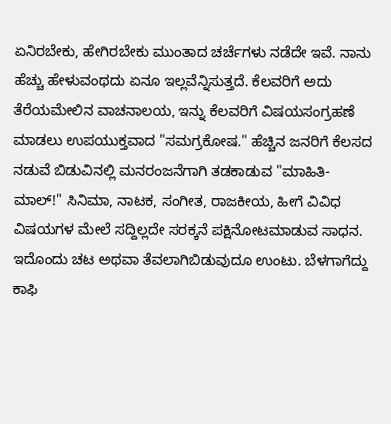ಏನಿರಬೇಕು, ಹೇಗಿರಬೇಕು ಮುಂತಾದ ಚರ್ಚೆಗಳು ನಡೆದೇ ಇವೆ. ನಾನು ಹೆಚ್ಚು ಹೇಳುವಂಥದು ಏನೂ ಇಲ್ಲವೆನ್ನಿಸುತ್ತದೆ. ಕೆಲವರಿಗೆ ಅದು ತೆರೆಯಮೇಲಿನ ವಾಚನಾಲಯ, ಇನ್ನು ಕೆಲವರಿಗೆ ವಿಷಯಸಂಗ್ರಹಣೆ ಮಾಡಲು ಉಪಯುಕ್ತವಾದ "ಸಮಗ್ರಕೋಷ." ಹೆಚ್ಚಿನ ಜನರಿಗೆ ಕೆಲಸದ ನಡುವೆ ಬಿಡುವಿನಲ್ಲಿ ಮನರಂಜನೆಗಾಗಿ ತಡಕಾಡುವ "ಮಾಹಿತಿ-ಮಾಲ್!" ಸಿನಿಮಾ, ನಾಟಕ, ಸಂಗೀತ, ರಾಜಕೀಯ, ಹೀಗೆ ವಿವಿಧ ವಿಷಯಗಳ ಮೇಲೆ ಸದ್ದಿಲ್ಲದೇ ಸರಕ್ಕನೆ ಪಕ್ಷಿನೋಟಮಾಡುವ ಸಾಧನ.
ಇದೊಂದು ಚಟ ಅಥವಾ ತೆವಲಾಗಿಬಿಡುವುದೂ ಉಂಟು. ಬೆಳಗಾಗೆದ್ದು ಕಾಫಿ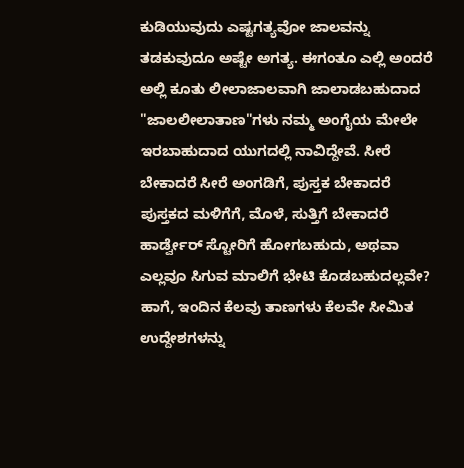ಕುಡಿಯುವುದು ಎಷ್ಟಗತ್ಯವೋ ಜಾಲವನ್ನು ತಡಕುವುದೂ ಅಷ್ಟೇ ಅಗತ್ಯ. ಈಗಂತೂ ಎಲ್ಲಿ ಅಂದರೆ ಅಲ್ಲಿ ಕೂತು ಲೀಲಾಜಾಲವಾಗಿ ಜಾಲಾಡಬಹುದಾದ "ಜಾಲಲೀಲಾತಾಣ"ಗಳು ನಮ್ಮ ಅಂಗೈಯ ಮೇಲೇ ಇರಬಾಹುದಾದ ಯುಗದಲ್ಲಿ ನಾವಿದ್ದೇವೆ. ಸೀರೆ ಬೇಕಾದರೆ ಸೀರೆ ಅಂಗಡಿಗೆ, ಪುಸ್ತಕ ಬೇಕಾದರೆ ಪುಸ್ತಕದ ಮಳಿಗೆಗೆ, ಮೊಳೆ, ಸುತ್ತಿಗೆ ಬೇಕಾದರೆ ಹಾರ್ಡ್ವೇರ್ ಸ್ಟೋರಿಗೆ ಹೋಗಬಹುದು, ಅಥವಾ ಎಲ್ಲವೂ ಸಿಗುವ ಮಾಲಿಗೆ ಭೇಟಿ ಕೊಡಬಹುದಲ್ಲವೇ?
ಹಾಗೆ, ಇಂದಿನ ಕೆಲವು ತಾಣಗಳು ಕೆಲವೇ ಸೀಮಿತ ಉದ್ದೇಶಗಳನ್ನು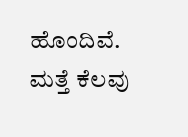ಹೊಂದಿವೆ. ಮತ್ತೆ ಕೆಲವು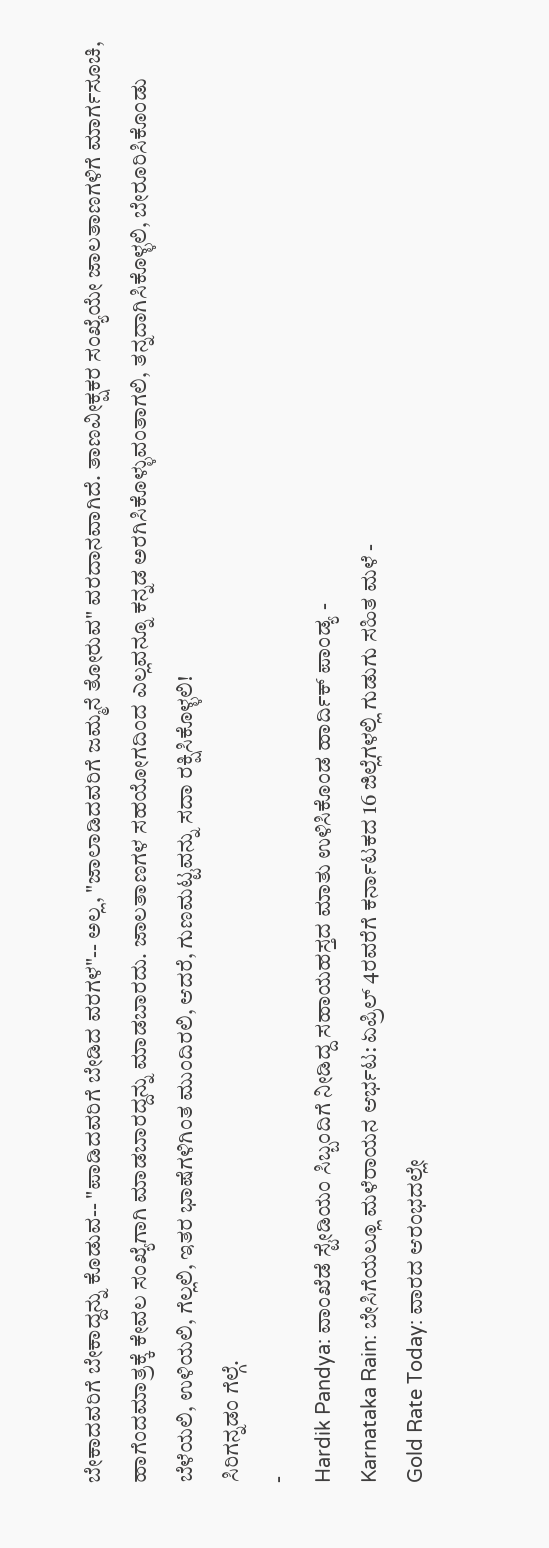ಬೇಕಾದವರಿಗೆ ಬೇಕಾದ್ದನ್ನು ಕೊಡುವ-- "ಪಾಡಿದವರಿಗೆ ಬೇಡಿದ ವರಗಳ"-- ಅಲ್ಲ, "ಜಾಲಾಡಿದವರಿಗೆ ಜಮ್ಮನೆ ತೋರುವ" ವರದಾನವಾಗಿದೆ. ತಾಣವೀಕ್ಷಕರ ಸಂಖ್ಯೆಯೇ ಜಾಲತಾಣಗಳಿಗೆ ಮಾರ್ಗಸೂಚಿ, ಹಾಗೆಂದಮಾತ್ರಕ್ಕೆ ಕೇವಲ ಸಂಖ್ಯೆಗಾಗಿ ಮಾಡಬಾರದ್ದನ್ನು ಮಾಡಬಾರದು. ಜಾಲತಾಣಗಳ ಸಹಯೋಗದಿಂದ ಎಲ್ಲವನ್ನೂ ಕನ್ನಡ ಅರಗಿಸಿಕೊಳ್ಳುವಂತಾಗಲಿ, ತನ್ನದಾಗಿಸಿಕೊಳ್ಳಲಿ, ಬೇರೂರಿಸಿಕೊಂಡು ಬೆಳೆಯಲಿ, ಉಳಿಯಲಿ, ಗೆಲ್ಲಲಿ, ಇತರ ಭಾಷೆಗಳಿಗಿಂತ ಮುಂದಿರಲಿ, ಆದರೆ, ಗುಣಮಟ್ಟವನ್ನು ಸದಾ ರಕ್ಷಿಸಿಕೊಳ್ಳಲಿ!
ಸಿರಿಗನ್ನಡಂ ಗೆಲ್ಗೆ.
-
Hardik Pandya: ವಾಂಖೆಡೆ ಸ್ಟೇಡಿಯಂ ಸಿಬ್ಬಂದಿಗೆ ನೀಡಿದ್ದ ಸಹಾಯಹಸ್ತದ ಮಾತು ಉಳಿಸಿಕೊಂಡ ಹಾರ್ದಿಕ್ ಪಾಂಡ್ಯ -
Karnataka Rain: ಬೇಸಿಗೆಯಲ್ಲೂ ಮಳೆರಾಯನ ಆರ್ಭಟ: ಏಪ್ರಿಲ್ 4ರವರೆಗೆ ಕರ್ನಾಟಕದ 16 ಜಿಲ್ಲೆಗಳಲ್ಲಿ ಗುಡುಗು ಸಹಿತ ಮಳೆ -
Gold Rate Today: ವಾರದ ಆರಂಭದಲ್ಲೇ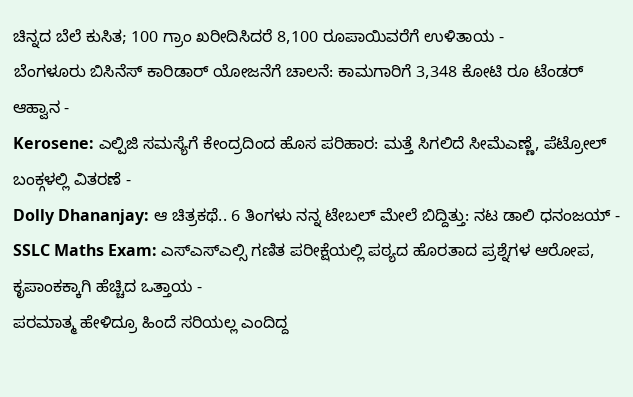ಚಿನ್ನದ ಬೆಲೆ ಕುಸಿತ; 100 ಗ್ರಾಂ ಖರೀದಿಸಿದರೆ 8,100 ರೂಪಾಯಿವರೆಗೆ ಉಳಿತಾಯ -
ಬೆಂಗಳೂರು ಬಿಸಿನೆಸ್ ಕಾರಿಡಾರ್ ಯೋಜನೆಗೆ ಚಾಲನೆ: ಕಾಮಗಾರಿಗೆ 3,348 ಕೋಟಿ ರೂ ಟೆಂಡರ್ ಆಹ್ವಾನ -
Kerosene: ಎಲ್ಪಿಜಿ ಸಮಸ್ಯೆಗೆ ಕೇಂದ್ರದಿಂದ ಹೊಸ ಪರಿಹಾರ: ಮತ್ತೆ ಸಿಗಲಿದೆ ಸೀಮೆಎಣ್ಣೆ, ಪೆಟ್ರೋಲ್ ಬಂಕ್ಗಳಲ್ಲಿ ವಿತರಣೆ -
Dolly Dhananjay: ಆ ಚಿತ್ರಕಥೆ.. 6 ತಿಂಗಳು ನನ್ನ ಟೇಬಲ್ ಮೇಲೆ ಬಿದ್ದಿತ್ತು: ನಟ ಡಾಲಿ ಧನಂಜಯ್ -
SSLC Maths Exam: ಎಸ್ಎಸ್ಎಲ್ಸಿ ಗಣಿತ ಪರೀಕ್ಷೆಯಲ್ಲಿ ಪಠ್ಯದ ಹೊರತಾದ ಪ್ರಶ್ನೆಗಳ ಆರೋಪ, ಕೃಪಾಂಕಕ್ಕಾಗಿ ಹೆಚ್ಚಿದ ಒತ್ತಾಯ -
ಪರಮಾತ್ಮ ಹೇಳಿದ್ರೂ ಹಿಂದೆ ಸರಿಯಲ್ಲ ಎಂದಿದ್ದ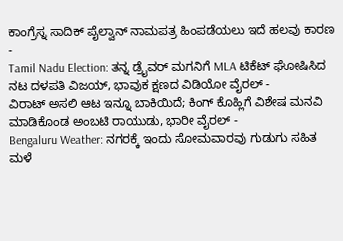ಕಾಂಗ್ರೆಸ್ನ ಸಾದಿಕ್ ಪೈಲ್ವಾನ್ ನಾಮಪತ್ರ ಹಿಂಪಡೆಯಲು ಇದೆ ಹಲವು ಕಾರಣ -
Tamil Nadu Election: ತನ್ನ ಡ್ರೈವರ್ ಮಗನಿಗೆ MLA ಟಿಕೆಟ್ ಘೋಷಿಸಿದ ನಟ ದಳಪತಿ ವಿಜಯ್, ಭಾವುಕ ಕ್ಷಣದ ವಿಡಿಯೋ ವೈರಲ್ -
ವಿರಾಟ್ ಅಸಲಿ ಆಟ ಇನ್ನೂ ಬಾಕಿಯಿದೆ; ಕಿಂಗ್ ಕೊಹ್ಲಿಗೆ ವಿಶೇಷ ಮನವಿ ಮಾಡಿಕೊಂಡ ಅಂಬಟಿ ರಾಯುಡು, ಭಾರೀ ವೈರಲ್ -
Bengaluru Weather: ನಗರಕ್ಕೆ ಇಂದು ಸೋಮವಾರವು ಗುಡುಗು ಸಹಿತ ಮಳೆ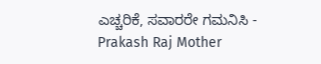ಎಚ್ಚರಿಕೆ, ಸವಾರರೇ ಗಮನಿಸಿ -
Prakash Raj Mother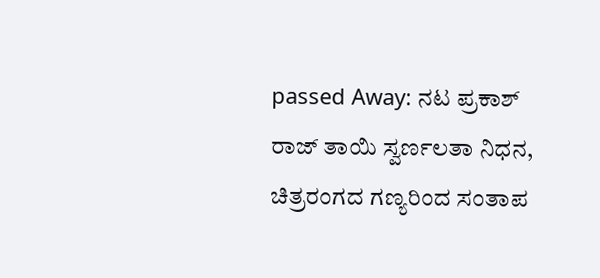passed Away: ನಟ ಪ್ರಕಾಶ್ ರಾಜ್ ತಾಯಿ ಸ್ವರ್ಣಲತಾ ನಿಧನ, ಚಿತ್ರರಂಗದ ಗಣ್ಯರಿಂದ ಸಂತಾಪ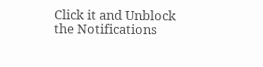Click it and Unblock the Notifications